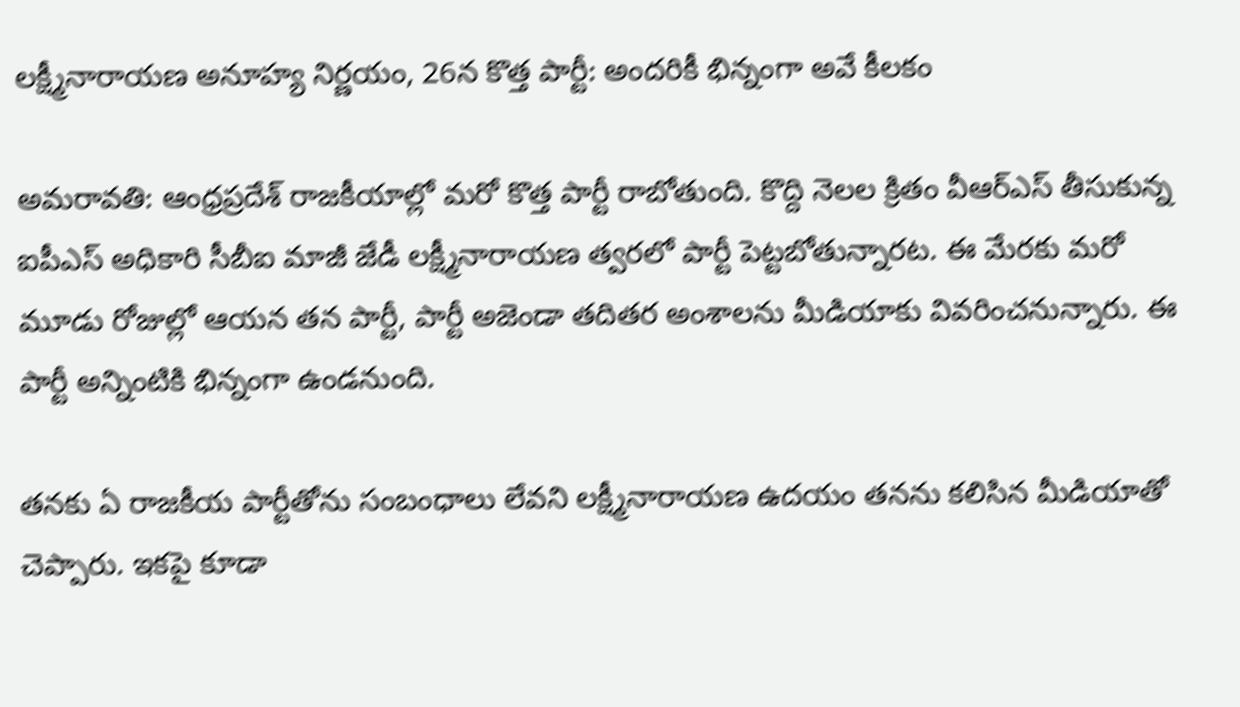లక్ష్మీనారాయణ అనూహ్య నిర్ణయం, 26న కొత్త పార్టీ: అందరికీ భిన్నంగా అవే కీలకం

అమరావతి: ఆంధ్రప్రదేశ్ రాజకీయాల్లో మరో కొత్త పార్టీ రాబోతుంది. కొద్ది నెలల క్రితం వీఆర్ఎస్ తీసుకున్న ఐపీఎస్ అధికారి సీబీఐ మాజీ జేడీ లక్ష్మీనారాయణ త్వరలో పార్టీ పెట్టబోతున్నారట. ఈ మేరకు మరో మూడు రోజుల్లో ఆయన తన పార్టీ, పార్టీ అజెండా తదితర అంశాలను మీడియాకు వివరించనున్నారు. ఈ పార్టీ అన్నింటికి భిన్నంగా ఉండనుంది.

తనకు ఏ రాజకీయ పార్టీతోను సంబంధాలు లేవని లక్ష్మీనారాయణ ఉదయం తనను కలిసిన మీడియాతో చెప్పారు. ఇకపై కూడా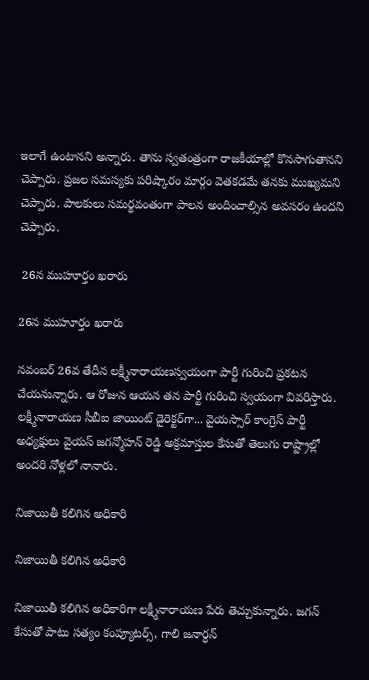ఇలాగే ఉంటానని అన్నారు. తాను స్వతంత్రంగా రాజకీయాల్లో కొనసాగుతానని చెప్పారు. ప్రజల సమస్యకు పరిష్కారం మార్గం వెతకడమే తనకు ముఖ్యమని చెప్పారు. పాలకులు సమర్థవంతంగా పాలన అందించాల్సిన అవసరం ఉందని చెప్పారు.

 26న ముహూర్తం ఖరారు

26న ముహూర్తం ఖరారు

నవంబర్ 26వ తేదీన లక్ష్మీనారాయణస్వయంగా పార్టీ గురించి ప్రకటన చేయనున్నారు. ఆ రోజున ఆయన తన పార్టీ గురించి స్వయంగా వివరిస్తారు. లక్ష్మీనారాయణ సీబీఐ జాయింట్ డైరెక్టర్‌గా... వైయస్సార్ కాంగ్రెస్ పార్టీ అధ్యక్షులు వైయస్ జగన్మోహన్ రెడ్డి అక్రమాస్తుల కేసుతో తెలుగు రాష్ట్రాల్లో అందరి నోళ్లలో నానారు.

నిజాయితీ కలిగిన అధికారి

నిజాయితీ కలిగిన అధికారి

నిజాయితీ కలిగిన అధికారిగా లక్ష్మీనారాయణ పేరు తెచ్చుకున్నారు. జగన్ కేసుతో పాటు సత్యం కంప్యూటర్స్, గాలి జనార్ధన్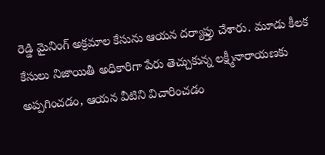రెడ్డి మైనింగ్ అక్రమాల కేసును ఆయన దర్యాఫ్తు చేశారు. మూడు కీలక కేసులు నిజాయితీ అధికారిగా పేరు తెచ్చుకున్న లక్ష్మీనారాయణకు అప్పగించడం, ఆయన వీటిని విచారించడం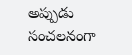అప్పుడు సంచలనంగా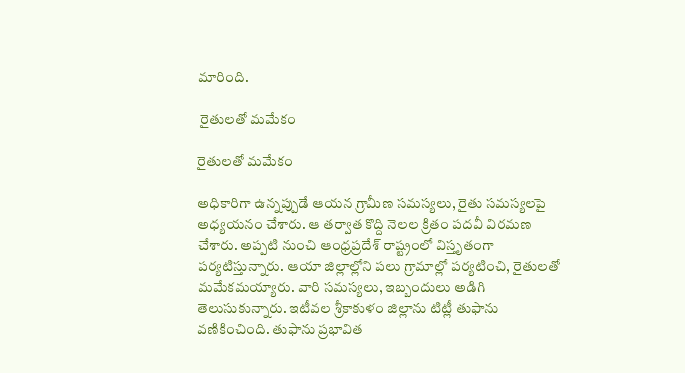మారింది.

 రైతులతో మమేకం

రైతులతో మమేకం

అధికారిగా ఉన్నప్పుడే ఆయన గ్రామీణ సమస్యలు, రైతు సమస్యలపై అధ్యయనం చేశారు. ఆ తర్వాత కొద్ది నెలల క్రితం పదవీ విరమణ చేశారు. అప్పటి నుంచి ఆంధ్రప్రదేశ్ రాష్ట్రంలో విస్తృతంగా పర్యటిస్తున్నారు. ఆయా జిల్లాల్లోని పలు గ్రామాల్లో పర్యటించి, రైతులతో మమేకమయ్యారు. వారి సమస్యలు, ఇబ్బందులు అడిగి తెలుసుకున్నారు. ఇటీవల శ్రీకాకుళం జిల్లాను టిట్లీ తుఫాను వణికించింది. తుఫాను ప్రభావిత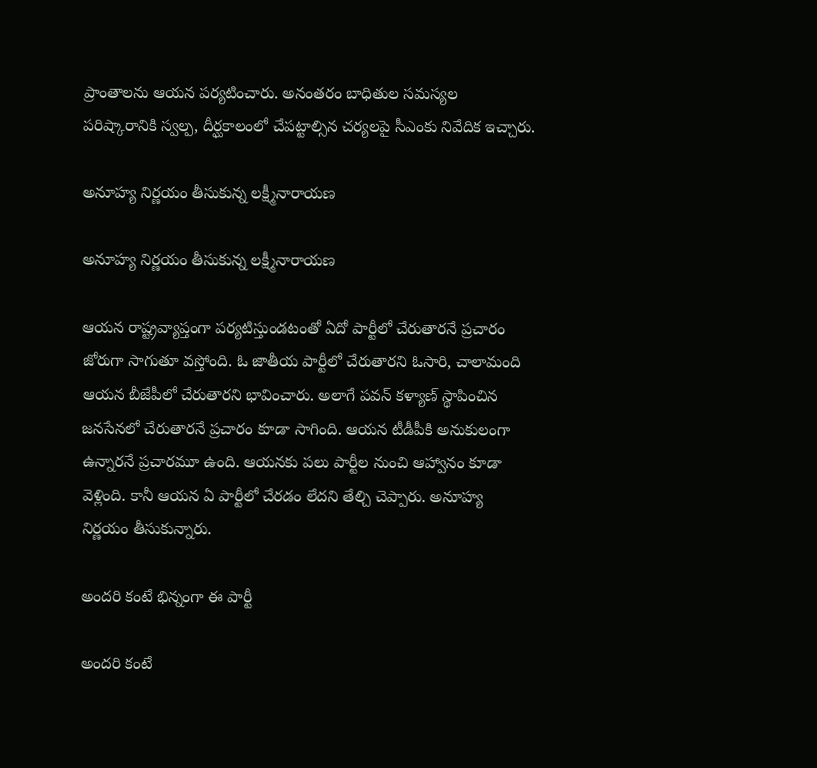ప్రాంతాలను ఆయన పర్యటించారు. అనంతరం బాధితుల సమస్యల పరిష్కారానికి స్వల్ప, దీర్ఘకాలంలో చేపట్టాల్సిన చర్యలపై సీఎంకు నివేదిక ఇచ్చారు.

అనూహ్య నిర్ణయం తీసుకున్న లక్ష్మీనారాయణ

అనూహ్య నిర్ణయం తీసుకున్న లక్ష్మీనారాయణ

ఆయన రాష్ట్రవ్యాప్తంగా పర్యటిస్తుండటంతో ఏదో పార్టీలో చేరుతారనే ప్రచారం జోరుగా సాగుతూ వస్తోంది. ఓ జాతీయ పార్టీలో చేరుతారని ఓసారి, చాలామంది ఆయన బీజేపీలో చేరుతారని భావించారు. అలాగే పవన్ కళ్యాణ్ స్థాపించిన జనసేనలో చేరుతారనే ప్రచారం కూడా సాగింది. ఆయన టీడీపీకి అనుకులంగా ఉన్నారనే ప్రచారమూ ఉంది. ఆయనకు పలు పార్టీల నుంచి ఆహ్వానం కూడా వెళ్లింది. కానీ ఆయన ఏ పార్టీలో చేరడం లేదని తేల్చి చెప్పారు. అనూహ్య నిర్ణయం తీసుకున్నారు.

అందరి కంటే భిన్నంగా ఈ పార్టీ

అందరి కంటే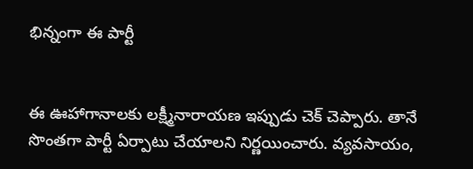భిన్నంగా ఈ పార్టీ


ఈ ఊహాగానాలకు లక్ష్మీనారాయణ ఇప్పుడు చెక్ చెప్పారు. తానే సొంతగా పార్టీ ఏర్పాటు చేయాలని నిర్ణయించారు. వ్యవసాయం,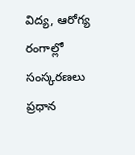విద్య, ఆరోగ్య రంగాల్లో సంస్కరణలు ప్రధాన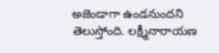అజెండాగా ఉండనుందని తెలుస్తోంది. లక్ష్మీనారాయణ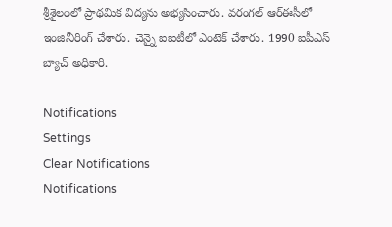శ్రీశైలంలో ప్రాథమిక విద్యను అభ్యసించారు. వరంగల్ ఆర్ఈసీలో ఇంజినీరింగ్ చేశారు. చెన్నై ఐఐటీలో ఎంటెక్ చేశారు. 1990 ఐపీఎస్ బ్యాచ్ అధికారి.

Notifications
Settings
Clear Notifications
Notifications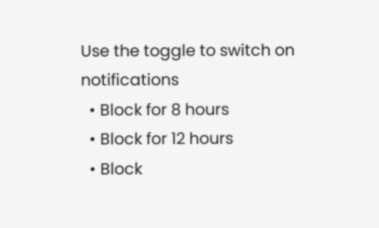Use the toggle to switch on notifications
  • Block for 8 hours
  • Block for 12 hours
  • Block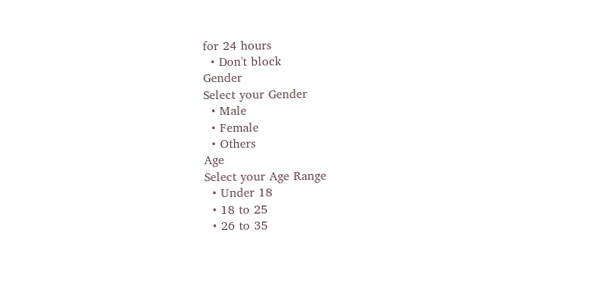for 24 hours
  • Don't block
Gender
Select your Gender
  • Male
  • Female
  • Others
Age
Select your Age Range
  • Under 18
  • 18 to 25
  • 26 to 35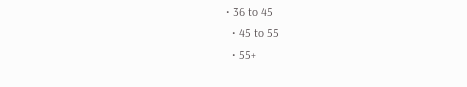• 36 to 45
  • 45 to 55
  • 55+